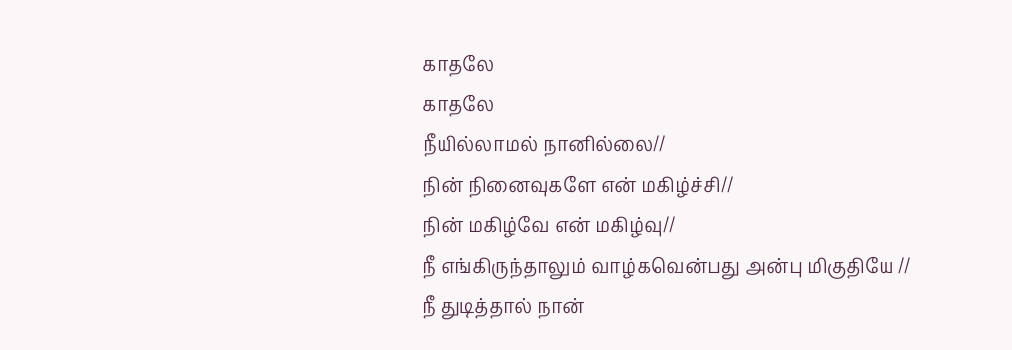காதலே
காதலே
நீயில்லாமல் நானில்லை//
நின் நினைவுகளே என் மகிழ்ச்சி//
நின் மகிழ்வே என் மகிழ்வு//
நீ எங்கிருந்தாலும் வாழ்கவென்பது அன்பு மிகுதியே //
நீ துடித்தால் நான்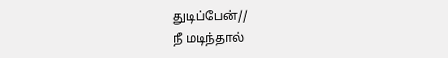துடிப்பேன்//
நீ மடிந்தால்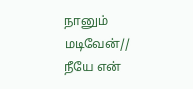நானும் மடிவேன்//
நீயே என்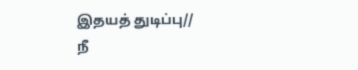இதயத் துடிப்பு//
நீ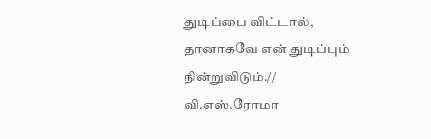துடிப்பை விட்டால், தானாகவே என் துடிப்பும் நின்றுவிடும்.//
வி.எஸ்.ரோமா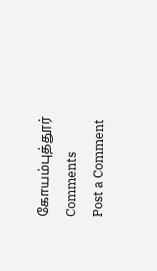கோயம்புத்தூர்
Comments
Post a Comment